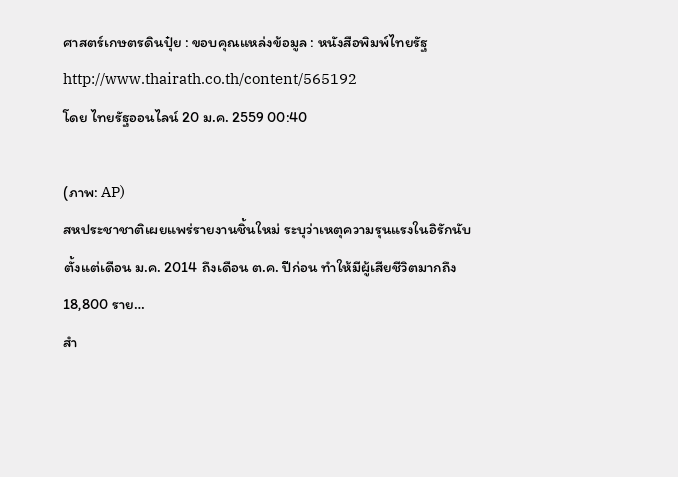ศาสตร์เกษตรดินปุ๋ย : ขอบคุณแหล่งข้อมูล : หนังสือพิมพ์ไทยรัฐ
http://www.thairath.co.th/content/565192
โดย ไทยรัฐออนไลน์ 20 ม.ค. 2559 00:40

(ภาพ: AP)
สหประชาชาติเผยแพร่รายงานชิ้นใหม่ ระบุว่าเหตุความรุนแรงในอิรักนับตั้งแต่เดือน ม.ค. 2014 ถึงเดือน ต.ค. ปีก่อน ทำให้มีผู้เสียชีวิตมากถึง 18,800 ราย…
สำ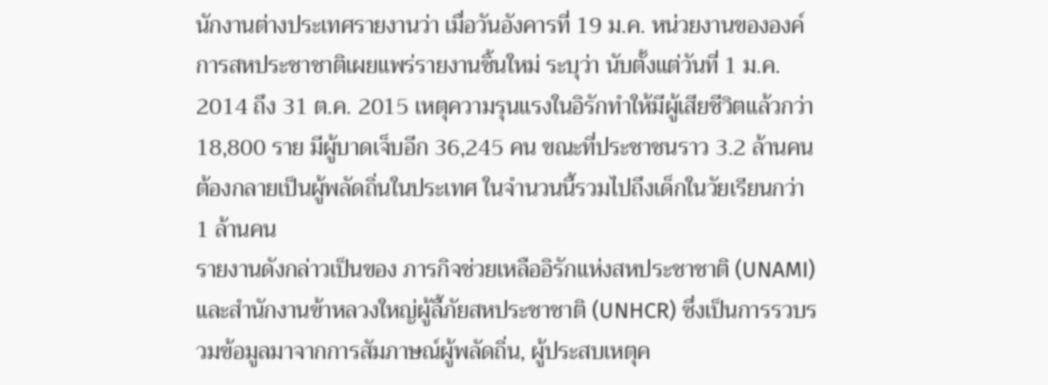นักงานต่างประเทศรายงานว่า เมื่อวันอังคารที่ 19 ม.ค. หน่วยงานขององค์การสหประชาชาติเผยแพร่รายงานชิ้นใหม่ ระบุว่า นับตั้งแต่วันที่ 1 ม.ค. 2014 ถึง 31 ต.ค. 2015 เหตุความรุนแรงในอิรักทำให้มีผู้เสียชีวิตแล้วกว่า 18,800 ราย มีผู้บาดเจ็บอีก 36,245 คน ขณะที่ประชาชนราว 3.2 ล้านคนต้องกลายเป็นผู้พลัดถิ่นในประเทศ ในจำนวนนี้รวมไปถึงเด็กในวัยเรียนกว่า 1 ล้านคน
รายงานดังกล่าวเป็นของ ภารกิจช่วยเหลืออิรักแห่งสหประชาชาติ (UNAMI) และสำนักงานข้าหลวงใหญ่ผู้ลี้ภัยสหประชาชาติ (UNHCR) ซึ่งเป็นการรวบรวมข้อมูลมาจากการสัมภาษณ์ผู้พลัดถิ่น, ผู้ประสบเหตุค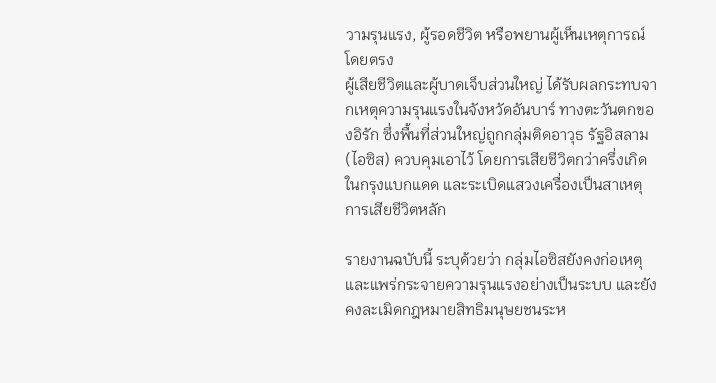วามรุนแรง, ผู้รอดชีวิต หรือพยานผู้เห็นเหตุการณ์โดยตรง
ผู้เสียชีวิตและผู้บาดเจ็บส่วนใหญ่ ได้รับผลกระทบจากเหตุความรุนแรงในจังหวัดอันบาร์ ทางตะวันตกของอิรัก ซึ่งพื้นที่ส่วนใหญ่ถูกกลุ่มติดอาวุธ รัฐอิสลาม (ไอซิส) ควบคุมเอาไว้ โดยการเสียชีวิตกว่าครึ่งเกิดในกรุงแบกแดด และระเบิดแสวงเครื่องเป็นสาเหตุการเสียชีวิตหลัก

รายงานฉบับนี้ ระบุด้วยว่า กลุ่มไอซิสยังคงก่อเหตุและแพร่กระจายความรุนแรงอย่างเป็นระบบ และยังคงละเมิดกฎหมายสิทธิมนุษยชนระห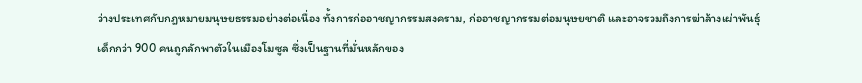ว่างประเทศกับกฎหมายมนุษยธรรมอย่างต่อเนื่อง ทั้งการก่ออาชญากรรมสงคราม, ก่ออาชญากรรมต่อมนุษยชาติ และอาจรวมถึงการฆ่าล้างเผ่าพันธ์ุ
เด็กกว่า 900 คนถูกลักพาตัวในเมืองโมซูล ซึ่งเป็นฐานที่มั่นหลักของ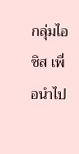กลุ่มไอซิส เพื่อนำไป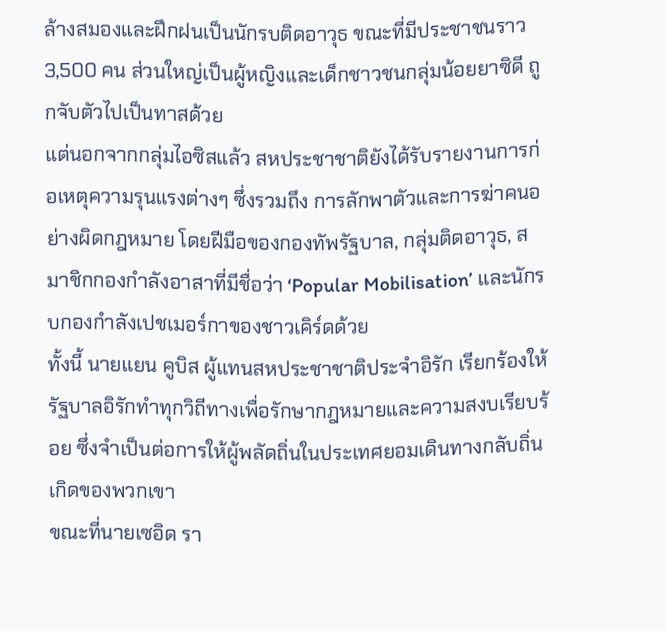ล้างสมองและฝึกฝนเป็นนักรบติดอาวุธ ขณะที่มีประชาชนราว 3,500 คน ส่วนใหญ่เป็นผู้หญิงและเด็กชาวชนกลุ่มน้อยยาซิดี ถูกจับตัวไปเป็นทาสด้วย
แต่นอกจากกลุ่มไอซิสแล้ว สหประชาชาติยังได้รับรายงานการก่อเหตุความรุนแรงต่างๆ ซึ่งรวมถึง การลักพาตัวและการฆ่าคนอย่างผิดกฎหมาย โดยฝีมือของกองทัพรัฐบาล, กลุ่มติดอาวุธ, สมาชิกกองกำลังอาสาที่มีชื่อว่า ‘Popular Mobilisation’ และนักรบกองกำลังเปชเมอร์กาของชาวเคิร์ดด้วย
ทั้งนี้ นายแยน คูบิส ผู้แทนสหประชาชาติประจำอิรัก เรียกร้องให้รัฐบาลอิรักทำทุกวิถีทางเพื่อรักษากฎหมายและความสงบเรียบร้อย ซึ่งจำเป็นต่อการให้ผู้พลัดถิ่นในประเทศยอมเดินทางกลับถิ่นเกิดของพวกเขา
ขณะที่นายเซอิด รา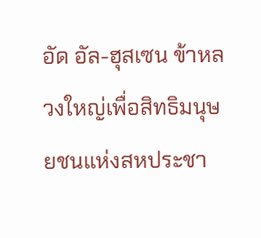อัด อัล-ฮุสเซน ข้าหลวงใหญ่เพื่อสิทธิมนุษยชนแห่งสหประชา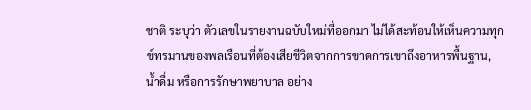ชาติ ระบุว่า ตัวเลขในรายงานฉบับใหม่ที่ออกมา ไม่ได้สะท้อนให้เห็นความทุกข์ทรมานของพลเรือนที่ต้องเสียชีวิตจากการขาดการเขาถึงอาหารพื้นฐาน, น้ำดื่ม หรือการรักษาพยาบาล อย่าง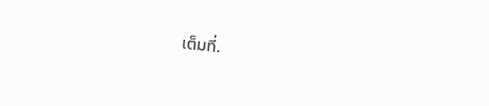เต็มที่.